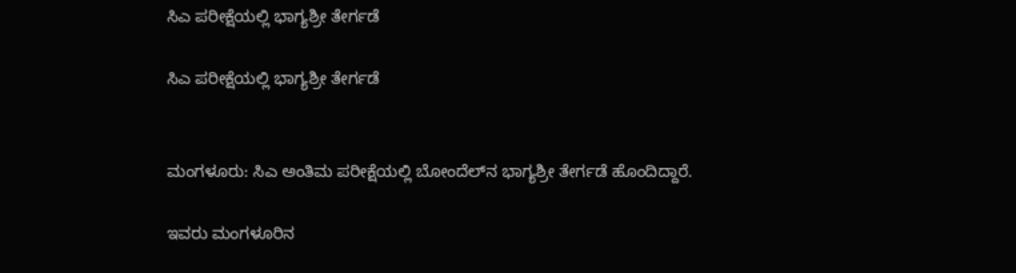ಸಿಎ ಪರೀಕ್ಷೆಯಲ್ಲಿ ಭಾಗ್ಯಶ್ರೀ ತೇರ್ಗಡೆ

ಸಿಎ ಪರೀಕ್ಷೆಯಲ್ಲಿ ಭಾಗ್ಯಶ್ರೀ ತೇರ್ಗಡೆ


ಮಂಗಳೂರು: ಸಿಎ ಅಂತಿಮ ಪರೀಕ್ಷೆಯಲ್ಲಿ ಬೋಂದೆಲ್‌ನ ಭಾಗ್ಯಶ್ರೀ ತೇರ್ಗಡೆ ಹೊಂದಿದ್ದಾರೆ.

ಇವರು ಮಂಗಳೂರಿನ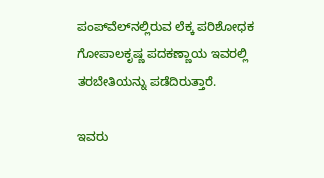ಪಂಪ್‌ವೆಲ್‌ನಲ್ಲಿರುವ ಲೆಕ್ಕ ಪರಿಶೋಧಕ ಗೋಪಾಲಕೃಷ್ಣ ಪದಕಣ್ಣಾಯ ಇವರಲ್ಲಿ ತರಬೇತಿಯನ್ನು ಪಡೆದಿರುತ್ತಾರೆ.

ಇವರು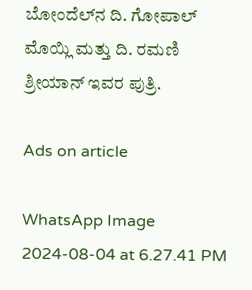ಬೋಂದೆಲ್‌ನ ದಿ. ಗೋಪಾಲ್ ಮೊಯ್ಲಿ ಮತ್ತು ದಿ. ರಮಣಿ ಶ್ರೀಯಾನ್ ಇವರ ಪುತ್ರಿ.

Ads on article

WhatsApp Image 2024-08-04 at 6.27.41 PM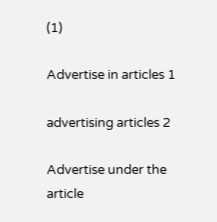(1)

Advertise in articles 1

advertising articles 2

Advertise under the article